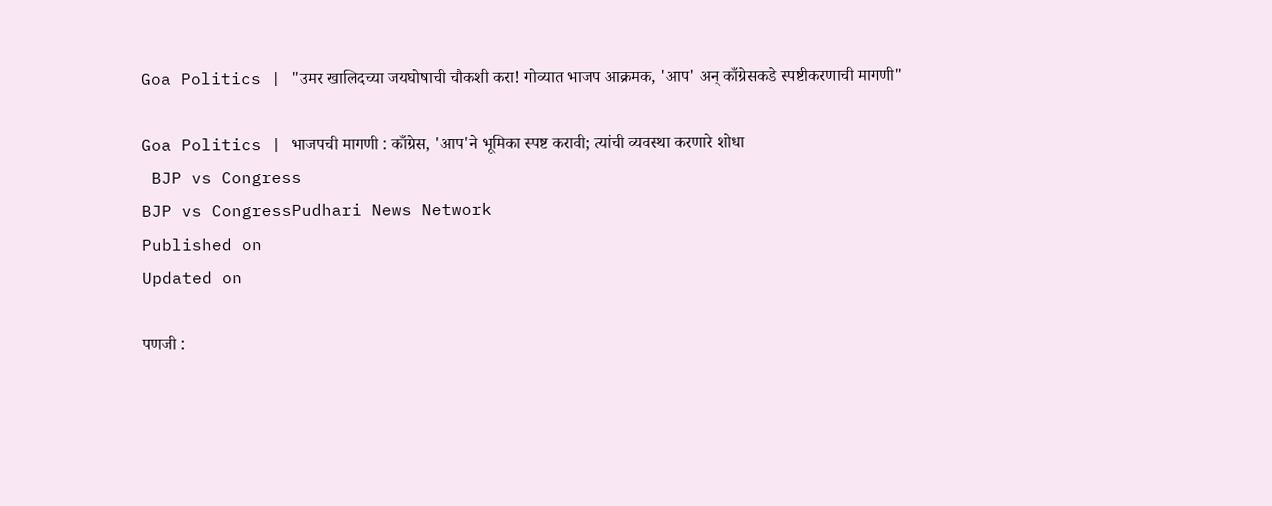Goa Politics | "उमर खालिदच्या जयघोषाची चौकशी करा! गोव्यात भाजप आक्रमक, 'आप' अन् काँग्रेसकडे स्पष्टीकरणाची मागणी"

Goa Politics | भाजपची मागणी : काँग्रेस, 'आप'ने भूमिका स्पष्ट करावी; त्यांची व्यवस्था करणारे शोधा
 BJP vs Congress
BJP vs CongressPudhari News Network
Published on
Updated on

पणजी :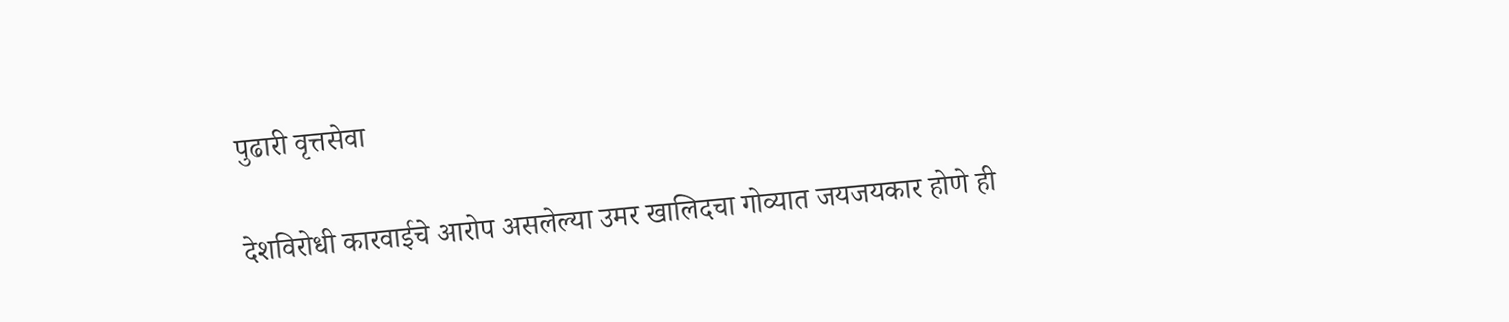पुढारी वृत्तसेवा

देशविरोधी कारवाईचे आरोप असलेल्या उमर खालिदचा गोव्यात जयजयकार होणे ही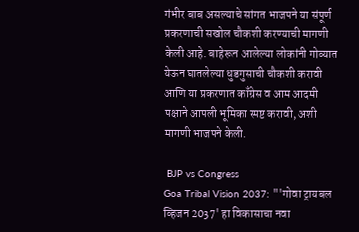गंभीर बाब असल्याचे सांगत भाजपने या संपूर्ण प्रकरणाची सखोल चौकशी करण्याची मागणी केली आहे. बाहेरून आलेल्या लोकांनी गोव्यात येऊन घातलेल्या धुडगुसाची चौकशी करावी आणि या प्रकरणात काँग्रेस व आम आदमी पक्षाने आपली भूमिका स्पष्ट करावी, अशी मागणी भाजपने केली.

 BJP vs Congress
Goa Tribal Vision 2037: "'गोवा ट्रायबल व्हिजन 2037' हा विकासाचा नवा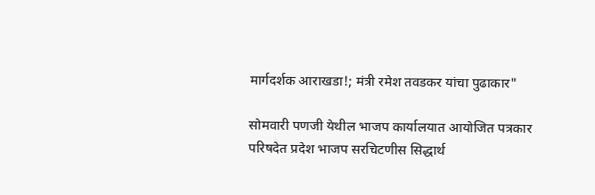मार्गदर्शक आराखडा!; मंत्री रमेश तवडकर यांचा पुढाकार"

सोमवारी पणजी येथील भाजप कार्यालयात आयोजित पत्रकार परिषदेत प्रदेश भाजप सरचिटणीस सिद्धार्थ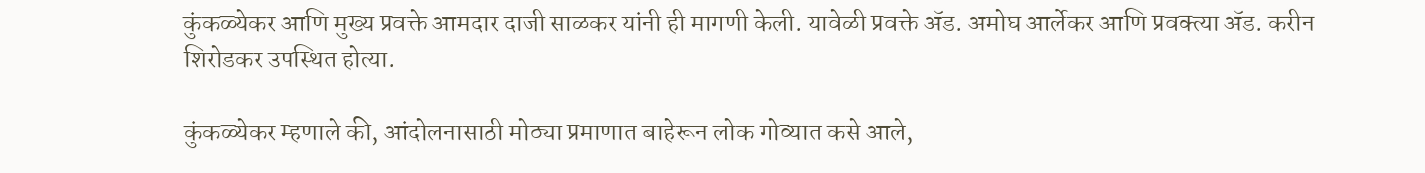कुंकळ्येकर आणि मुख्य प्रवक्ते आमदार दाजी साळकर यांनी ही मागणी केली. यावेळी प्रवक्ते ॲड. अमोघ आर्लेकर आणि प्रवक्त्या ॲड. करीन शिरोडकर उपस्थित होत्या.

कुंकळ्येकर म्हणाले की, आंदोलनासाठी मोठ्या प्रमाणात बाहेरून लोक गोव्यात कसे आले,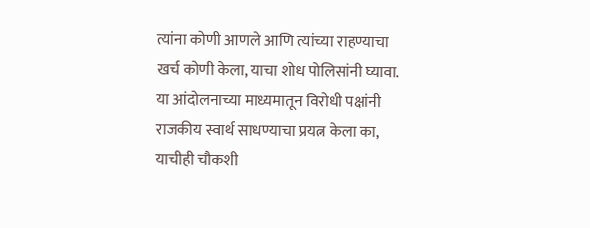त्यांना कोणी आणले आणि त्यांच्या राहण्याचा खर्च कोणी केला, याचा शोध पोलिसांनी घ्यावा. या आंदोलनाच्या माध्यमातून विरोधी पक्षांनी राजकीय स्वार्थ साधण्याचा प्रयत्न केला का, याचीही चौकशी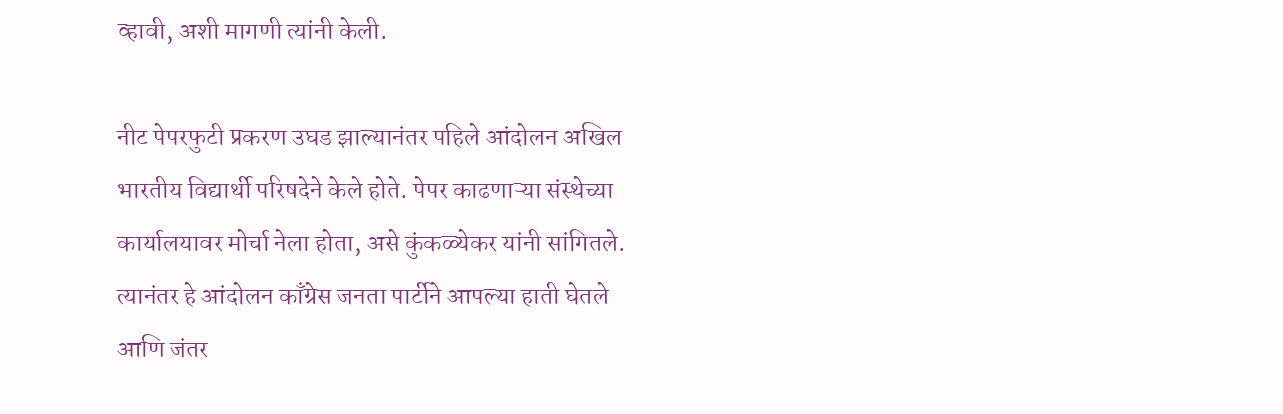व्हावी, अशी मागणी त्यांनी केली.

नीट पेपरफुटी प्रकरण उघड झाल्यानंतर पहिले आंदोलन अखिल भारतीय विद्यार्थी परिषदेने केले होते. पेपर काढणाऱ्या संस्थेच्या कार्यालयावर मोर्चा नेला होता, असे कुंकळ्येकर यांनी सांगितले. त्यानंतर हे आंदोलन काँग्रेस जनता पार्टीने आपल्या हाती घेतले आणि जंतर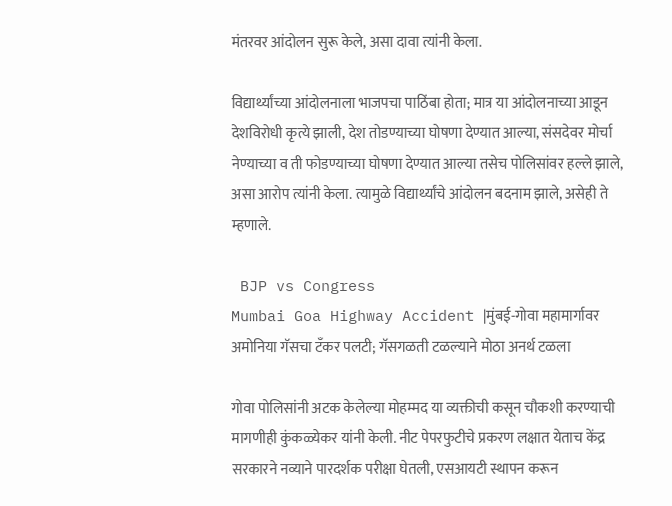मंतरवर आंदोलन सुरू केले, असा दावा त्यांनी केला.

विद्यार्थ्यांच्या आंदोलनाला भाजपचा पाठिंबा होता; मात्र या आंदोलनाच्या आडून देशविरोधी कृत्ये झाली, देश तोडण्याच्या घोषणा देण्यात आल्या, संसदेवर मोर्चा नेण्याच्या व ती फोडण्याच्या घोषणा देण्यात आल्या तसेच पोलिसांवर हल्ले झाले, असा आरोप त्यांनी केला. त्यामुळे विद्यार्थ्यांचे आंदोलन बदनाम झाले, असेही ते म्हणाले.

 BJP vs Congress
Mumbai Goa Highway Accident |मुंबई-गोवा महामार्गावर अमोनिया गॅसचा टँकर पलटी; गॅसगळती टळल्याने मोठा अनर्थ टळला

गोवा पोलिसांनी अटक केलेल्या मोहम्मद या व्यक्तीची कसून चौकशी करण्याची मागणीही कुंकळ्येकर यांनी केली. नीट पेपरफुटीचे प्रकरण लक्षात येताच केंद्र सरकारने नव्याने पारदर्शक परीक्षा घेतली, एसआयटी स्थापन करून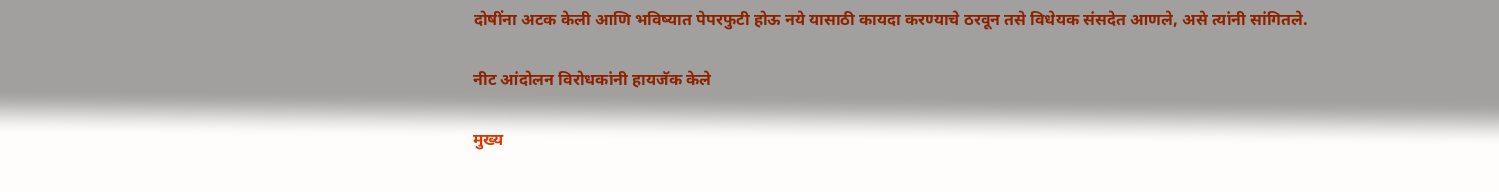दोषींना अटक केली आणि भविष्यात पेपरफुटी होऊ नये यासाठी कायदा करण्याचे ठरवून तसे विधेयक संसदेत आणले, असे त्यांनी सांगितले.

नीट आंदोलन विरोधकांनी हायजॅक केले

मुख्य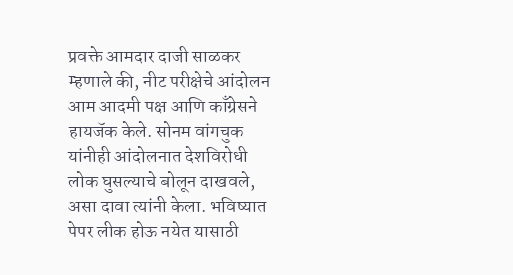प्रवक्ते आमदार दाजी साळकर म्हणाले की, नीट परीक्षेचे आंदोलन आम आदमी पक्ष आणि काँग्रेसने हायजॅक केले. सोनम वांगचुक यांनीही आंदोलनात देशविरोधी लोक घुसल्याचे बोलून दाखवले, असा दावा त्यांनी केला. भविष्यात पेपर लीक होऊ नयेत यासाठी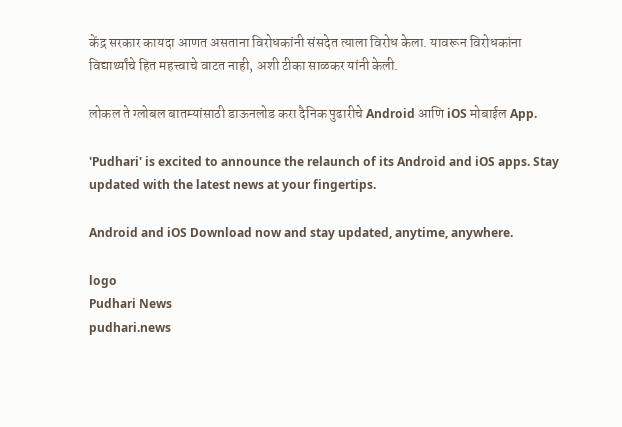केंद्र सरकार कायदा आणत असताना विरोधकांनी संसदेत त्याला विरोध केला. यावरून विरोधकांना विद्यार्थ्यांचे हित महत्त्वाचे वाटत नाही, अशी टीका साळकर यांनी केली.

लोकल ते ग्लोबल बातम्यांसाठी डाऊनलोड करा दैनिक पुढारीचे Android आणि iOS मोबाईल App.

'Pudhari' is excited to announce the relaunch of its Android and iOS apps. Stay updated with the latest news at your fingertips.

Android and iOS Download now and stay updated, anytime, anywhere.

logo
Pudhari News
pudhari.news